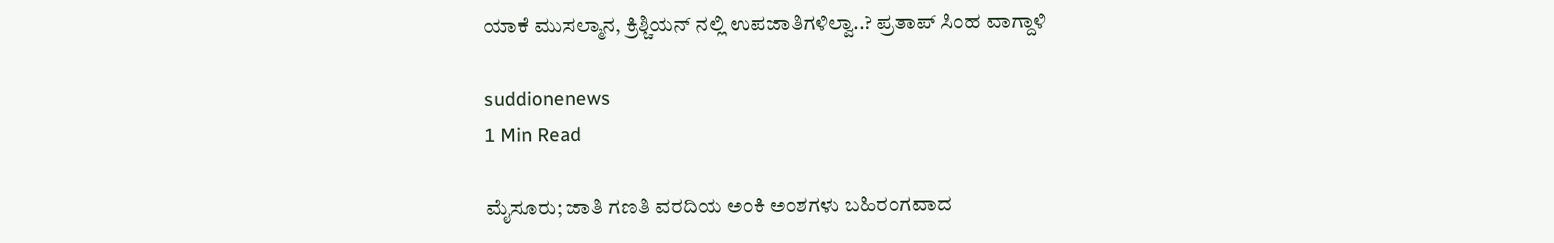ಯಾಕೆ ಮುಸಲ್ಮಾನ, ಕ್ರಿಶ್ಚಿಯನ್ ನಲ್ಲಿ ಉಪಜಾತಿಗಳಿಲ್ವಾ..? ಪ್ರತಾಪ್ ಸಿಂಹ ವಾಗ್ದಾಳಿ

suddionenews
1 Min Read

ಮೈಸೂರು; ಜಾತಿ ಗಣತಿ ವರದಿಯ ಅಂಕಿ ಅಂಶಗಳು ಬಹಿರಂಗವಾದ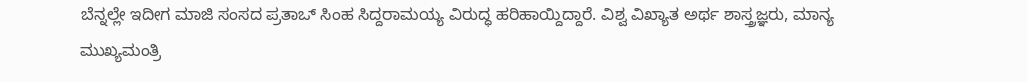ಬೆನ್ನಲ್ಲೇ ಇದೀಗ ಮಾಜಿ ಸಂಸದ ಪ್ರತಾಒ್ ಸಿಂಹ ಸಿದ್ದರಾಮಯ್ಯ ವಿರುದ್ಧ ಹರಿಹಾಯ್ದಿದ್ದಾರೆ. ವಿಶ್ವ ವಿಖ್ಯಾತ ಅರ್ಥ ಶಾಸ್ತ್ರಜ್ಞರು, ಮಾನ್ಯ ಮುಖ್ಯಮಂತ್ರಿ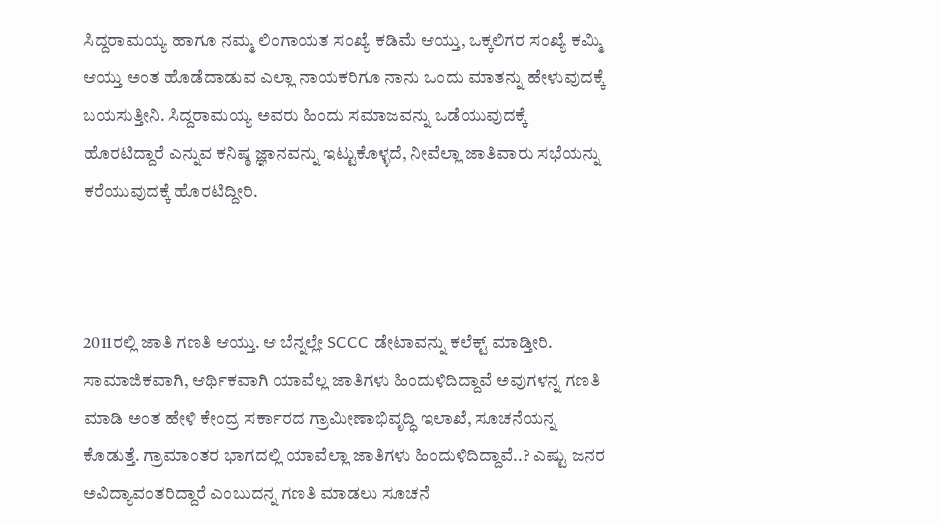ಸಿದ್ದರಾಮಯ್ಯ ಹಾಗೂ ನಮ್ಮ ಲಿಂಗಾಯತ ಸಂಖ್ಯೆ ಕಡಿಮೆ ಆಯ್ತು, ಒಕ್ಕಲಿಗರ ಸಂಖ್ಯೆ ಕಮ್ಮಿ ಆಯ್ತು ಅಂತ ಹೊಡೆದಾಡುವ ಎಲ್ಲಾ ನಾಯಕರಿಗೂ ನಾನು ಒಂದು ಮಾತನ್ನು ಹೇಳುವುದಕ್ಕೆ ಬಯಸುತ್ತೀನಿ. ಸಿದ್ದರಾಮಯ್ಯ ಅವರು ಹಿಂದು ಸಮಾಜವನ್ನು ಒಡೆಯುವುದಕ್ಕೆ ಹೊರಟಿದ್ದಾರೆ ಎನ್ನುವ ಕನಿಷ್ಠ ಜ್ಞಾನವನ್ನು ಇಟ್ಟುಕೊಳ್ಳದೆ, ನೀವೆಲ್ಲಾ ಜಾತಿವಾರು ಸಭೆಯನ್ನು ಕರೆಯುವುದಕ್ಕೆ ಹೊರಟಿದ್ದೀರಿ.



2011ರಲ್ಲಿ ಜಾತಿ ಗಣತಿ ಆಯ್ತು. ಆ ಬೆನ್ನಲ್ಲೇ SCCC ಡೇಟಾವನ್ನು ಕಲೆಕ್ಟ್ ಮಾಡ್ತೀರಿ. ಸಾಮಾಜಿಕವಾಗಿ, ಆರ್ಥಿಕವಾಗಿ ಯಾವೆಲ್ಲ ಜಾತಿಗಳು ಹಿಂದುಳಿದಿದ್ದಾವೆ ಅವುಗಳನ್ನ ಗಣತಿ ಮಾಡಿ ಅಂತ ಹೇಳಿ ಕೇಂದ್ರ ಸರ್ಕಾರದ ಗ್ರಾಮೀಣಾಭಿವೃದ್ಧಿ ಇಲಾಖೆ, ಸೂಚನೆಯನ್ನ ಕೊಡುತ್ತೆ. ಗ್ರಾಮಾಂತರ ಭಾಗದಲ್ಲಿ ಯಾವೆಲ್ಲಾ ಜಾತಿಗಳು ಹಿಂದುಳಿದಿದ್ದಾವೆ..? ಎಷ್ಟು ಜನರ ಅವಿದ್ಯಾವಂತರಿದ್ದಾರೆ ಎಂಬುದನ್ನ ಗಣತಿ ಮಾಡಲು ಸೂಚನೆ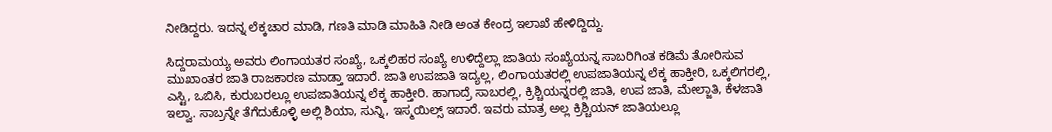ನೀಡಿದ್ದರು. ಇದನ್ನ ಲೆಕ್ಕಚಾರ ಮಾಡಿ, ಗಣತಿ ಮಾಡಿ ಮಾಹಿತಿ ನೀಡಿ ಅಂತ ಕೇಂದ್ರ ಇಲಾಖೆ ಹೇಳಿದ್ದಿದ್ದು.

ಸಿದ್ದರಾಮಯ್ಯ ಅವರು ಲಿಂಗಾಯತರ ಸಂಖ್ಯೆ, ಒಕ್ಕಲಿಹರ ಸಂಖ್ಯೆ ಉಳಿದ್ದೆಲ್ಲಾ ಜಾತಿಯ ಸಂಖ್ಯೆಯನ್ನ ಸಾಬರಿಗಿಂತ ಕಡಿಮೆ ತೋರಿಸುವ ಮುಖಾಂತರ ಜಾತಿ ರಾಜಕಾರಣ‌ ಮಾಡ್ತಾ ಇದಾರೆ. ಜಾತಿ ಉಪಜಾತಿ ಇದ್ಯಲ್ಲ, ಲಿಂಗಾಯತರಲ್ಲಿ ಉಪಜಾತಿಯನ್ನ ಲೆಕ್ಕ ಹಾಕ್ತೀರಿ, ಒಕ್ಕಲಿಗರಲ್ಲಿ, ಎಸ್ಟಿ, ಒಬಿಸಿ, ಕುರುಬರಲ್ಲೂ ಉಪಜಾತಿಯನ್ನ ಲೆಕ್ಕ ಹಾಕ್ತೀರಿ. ಹಾಗಾದ್ರೆ ಸಾಬರಲ್ಲಿ, ಕ್ರಿಶ್ಚಿಯನ್ನರಲ್ಲಿ ಜಾತಿ, ಉಪ ಜಾತಿ, ಮೇಲ್ಜಾತಿ, ಕೆಳಜಾತಿ ಇಲ್ವಾ. ಸಾಬ್ರನ್ನೇ ತೆಗೆದುಕೊಳ್ಳಿ ಅಲ್ಲಿ ಶಿಯಾ, ಸುನ್ನಿ, ಇಸ್ಮಯಿಲ್ಸ್ ಇದಾರೆ. ಇವರು ಮಾತ್ರ ಅಲ್ಲ ಕ್ರಿಶ್ಚಿಯನ್ ಜಾತಿಯಲ್ಲೂ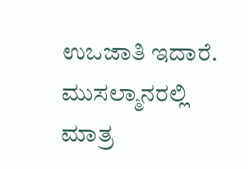ಉಒಜಾತಿ ಇದಾರೆ. ಮುಸಲ್ಮಾನರಲ್ಲಿ ಮಾತ್ರ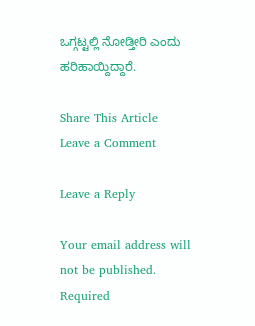ಒಗ್ಗಟ್ಟಲ್ಲಿ ನೋಡ್ತೀರಿ ಎಂದು ಹರಿಹಾಯ್ದಿದ್ದಾರೆ.

Share This Article
Leave a Comment

Leave a Reply

Your email address will not be published. Required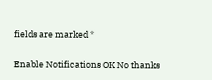fields are marked *

Enable Notifications OK No thanks